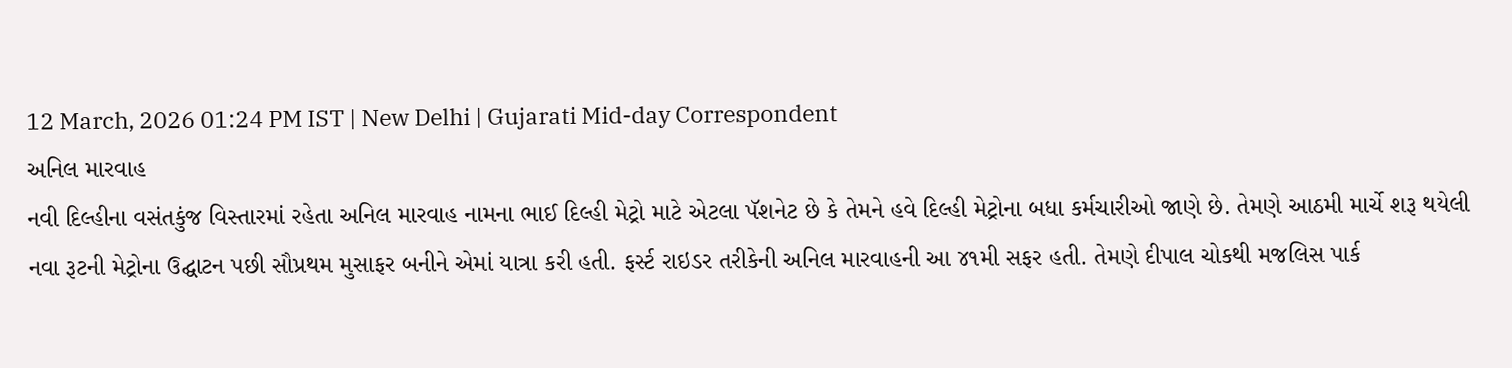12 March, 2026 01:24 PM IST | New Delhi | Gujarati Mid-day Correspondent
અનિલ મારવાહ
નવી દિલ્હીના વસંતકુંજ વિસ્તારમાં રહેતા અનિલ મારવાહ નામના ભાઈ દિલ્હી મેટ્રો માટે એટલા પૅશનેટ છે કે તેમને હવે દિલ્હી મેટ્રોના બધા કર્મચારીઓ જાણે છે. તેમણે આઠમી માર્ચે શરૂ થયેલી નવા રૂટની મેટ્રોના ઉદ્ઘાટન પછી સૌપ્રથમ મુસાફર બનીને એમાં યાત્રા કરી હતી. ફર્સ્ટ રાઇડર તરીકેની અનિલ મારવાહની આ ૪૧મી સફર હતી. તેમણે દીપાલ ચોકથી મજલિસ પાર્ક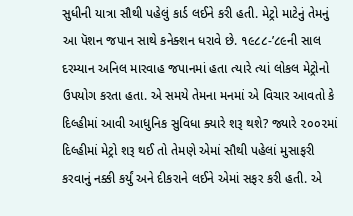સુધીની યાત્રા સૌથી પહેલું કાર્ડ લઈને કરી હતી. મેટ્રો માટેનું તેમનું આ પૅશન જપાન સાથે કનેક્શન ધરાવે છે. ૧૯૮૮-’૮૯ની સાલ દરમ્યાન અનિલ મારવાહ જપાનમાં હતા ત્યારે ત્યાં લોકલ મેટ્રોનો ઉપયોગ કરતા હતા. એ સમયે તેમના મનમાં એ વિચાર આવતો કે દિલ્હીમાં આવી આધુનિક સુવિધા ક્યારે શરૂ થશે? જ્યારે ૨૦૦૨માં દિલ્હીમાં મેટ્રો શરૂ થઈ તો તેમણે એમાં સૌથી પહેલાં મુસાફરી કરવાનું નક્કી કર્યું અને દીકરાને લઈને એમાં સફર કરી હતી. એ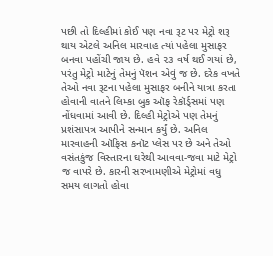પછી તો દિલ્હીમાં કોઈ પણ નવા રૂટ પર મેટ્રો શરૂ થાય એટલે અનિલ મારવાહ ત્યાં પહેલા મુસાફર બનવા પહોંચી જાય છે. હવે ૨૩ વર્ષ થઈ ગયાં છે, પરંતુ મેટ્રો માટેનું તેમનું પૅશન એવું જ છે. દરેક વખતે તેઓ નવા રૂટના પહેલા મુસાફર બનીને યાત્રા કરતા હોવાની વાતને લિમ્કા બુક ઑફ રેકૉર્ડ્સમાં પણ નોંધવામાં આવી છે. દિલ્હી મેટ્રોએ પણ તેમનું પ્રશંસાપત્ર આપીને સન્માન કર્યું છે. અનિલ મારવાહની ઑફિસ કનૉટ પ્લેસ પર છે અને તેઓ વસંતકુંજ વિસ્તારના ઘરેથી આવવા-જવા માટે મેટ્રો જ વાપરે છે. કારની સરખામણીએ મેટ્રોમાં વધુ સમય લાગતો હોવા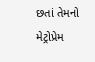છતાં તેમનો મેટ્રોપ્રેમ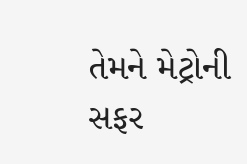તેમને મેટ્રોની સફર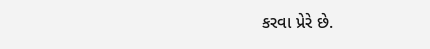કરવા પ્રેરે છે.